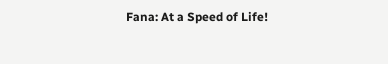Fana: At a Speed of Life!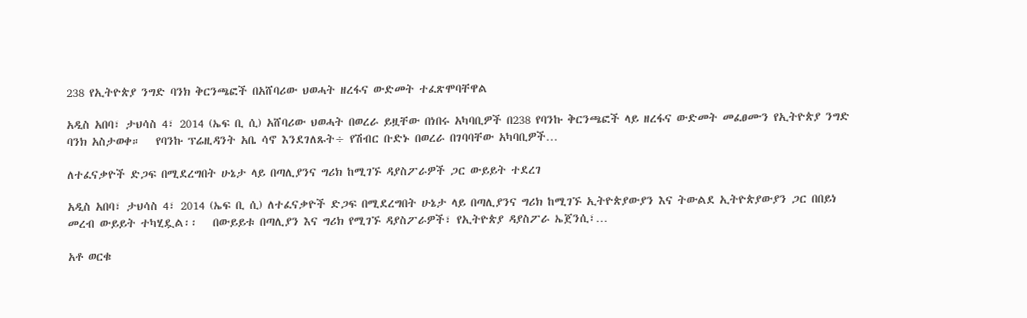238 የኢትዮጵያ ንግድ ባንክ ቅርንጫፎች በአሸባሪው ህወሓት ዘረፋና ውድመት ተፈጽሞባቸዋል

አዲስ አበባ፣ ታህሳስ 4፣ 2014 (ኤፍ ቢ ሲ) አሸባሪው ህወሓት በወረራ ይዟቸው በነበሩ አካባቢዎች በ238 የባንኩ ቅርንጫፎች ላይ ዘረፋና ውድመት መፈፀሙን የኢትዮጵያ ንግድ ባንክ አስታወቀ።   የባንኩ ፕሬዚዳንት አቤ ሳኖ እንደገለጹት÷ የሽብር ቡድኑ በወረራ በገባባቸው አካባቢዎች…

ለተፈናቃዮች ድጋፍ በሚደረግበት ሁኔታ ላይ በጣሊያንና ግሪክ ከሚገኙ ዳያስፖራዎች ጋር ውይይት ተደረገ

አዲስ አበባ፣ ታህሳስ 4፣ 2014 (ኤፍ ቢ ሲ) ለተፈናቃዮች ድጋፍ በሚደረግበት ሁኔታ ላይ በጣሊያንና ግሪክ ከሚገኙ ኢትዮጵያውያን እና ትውልደ ኢትዮጵያውያን ጋር በበይነ መረብ ውይይት ተካሂዷል፡፡   በውይይቱ በጣሊያን እና ግሪክ የሚገኙ ዳያስፖራዎች፣ የኢትዮጵያ ዳያስፖራ ኤጀንሲ፣…

አቶ ወርቁ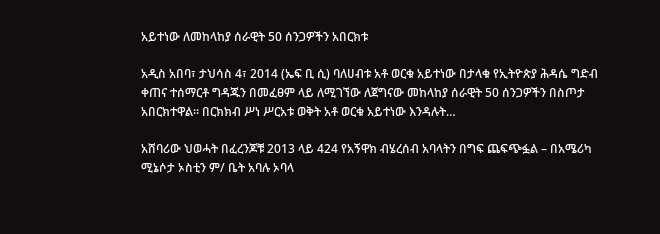አይተነው ለመከላከያ ሰራዊት 50 ሰንጋዎችን አበርክቱ

አዲስ አበባ፣ ታህሳስ 4፣ 2014 (ኤፍ ቢ ሲ) ባለሀብቱ አቶ ወርቁ አይተነው በታላቁ የኢትዮጵያ ሕዳሴ ግድብ ቀጠና ተሰማርቶ ግዳጁን በመፈፀም ላይ ለሚገኘው ለጀግናው መከላከያ ሰራዊት 50 ሰንጋዎችን በስጦታ አበርክተዋል። በርክክብ ሥነ ሥርአቱ ወቅት አቶ ወርቁ አይተነው እንዳሉት…

አሸባሪው ህወሓት በፈረንጆቹ 2013 ላይ 424 የአኝዋክ ብሄረሰብ አባላትን በግፍ ጨፍጭፏል – በአሜሪካ ሚኔሶታ ኦስቲን ም/ ቤት አባሉ ኦባላ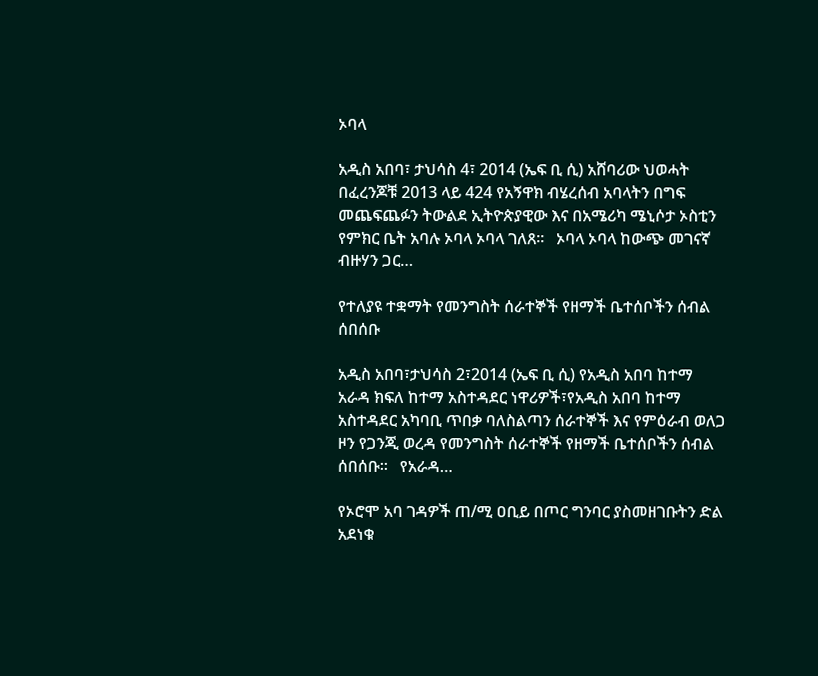ኦባላ

አዲስ አበባ፣ ታህሳስ 4፣ 2014 (ኤፍ ቢ ሲ) አሸባሪው ህወሓት በፈረንጆቹ 2013 ላይ 424 የአኝዋክ ብሄረሰብ አባላትን በግፍ መጨፍጨፉን ትውልደ ኢትዮጵያዊው እና በአሜሪካ ሜኒሶታ ኦስቲን የምክር ቤት አባሉ ኦባላ ኦባላ ገለጸ፡፡   ኦባላ ኦባላ ከውጭ መገናኛ ብዙሃን ጋር…

የተለያዩ ተቋማት የመንግስት ሰራተኞች የዘማች ቤተሰቦችን ሰብል ሰበሰቡ

አዲስ አበባ፣ታህሳስ 2፣2014 (ኤፍ ቢ ሲ) የአዲስ አበባ ከተማ አራዳ ክፍለ ከተማ አስተዳደር ነዋሪዎች፣የአዲስ አበባ ከተማ አስተዳደር አካባቢ ጥበቃ ባለስልጣን ሰራተኞች እና የምዕራብ ወለጋ ዞን የጋንጂ ወረዳ የመንግስት ሰራተኞች የዘማች ቤተሰቦችን ሰብል ሰበሰቡ፡፡   የአራዳ…

የኦሮሞ አባ ገዳዎች ጠ/ሚ ዐቢይ በጦር ግንባር ያስመዘገቡትን ድል አደነቁ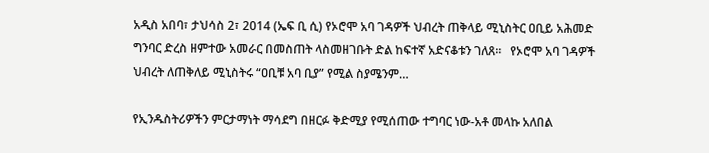አዲስ አበባ፣ ታህሳስ 2፣ 2014 (ኤፍ ቢ ሲ) የኦሮሞ አባ ገዳዎች ህብረት ጠቅላይ ሚኒስትር ዐቢይ አሕመድ ግንባር ድረስ ዘምተው አመራር በመስጠት ላስመዘገቡት ድል ከፍተኛ አድናቆቱን ገለጸ፡፡   የኦሮሞ አባ ገዳዎች ህብረት ለጠቅለይ ሚኒስትሩ “ዐቢቹ አባ ቢያ” የሚል ስያሜንም…

የኢንዱስትሪዎችን ምርታማነት ማሳደግ በዘርፉ ቅድሚያ የሚሰጠው ተግባር ነው-አቶ መላኩ አለበል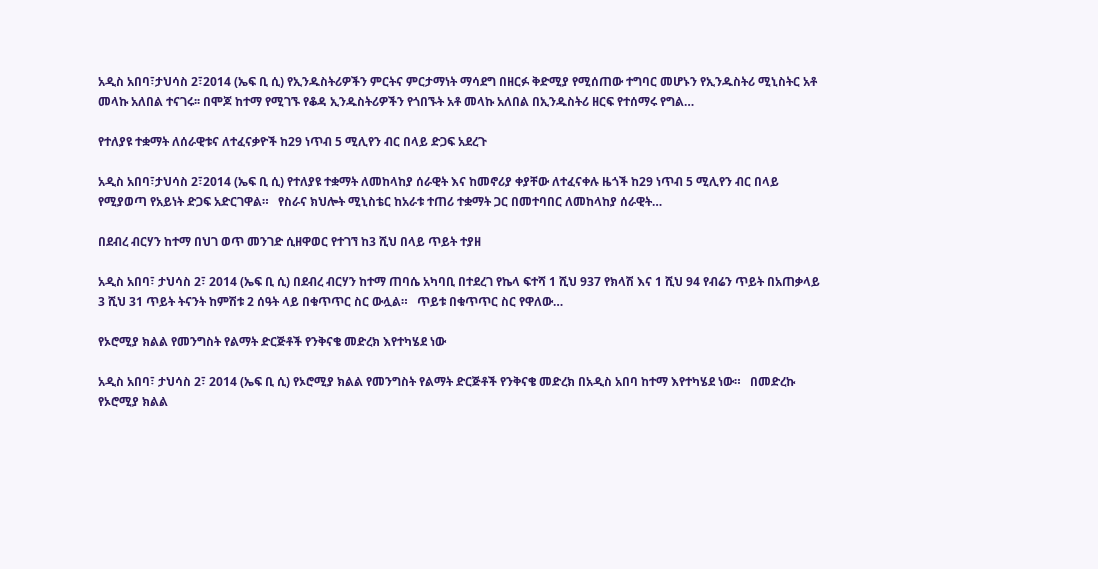አዲስ አበባ፣ታህሳስ 2፣2014 (ኤፍ ቢ ሲ) የኢንዱስትሪዎችን ምርትና ምርታማነት ማሳደግ በዘርፉ ቅድሚያ የሚሰጠው ተግባር መሆኑን የኢንዱስትሪ ሚኒስትር አቶ መላኩ አለበል ተናገሩ፡፡ በሞጆ ከተማ የሚገኙ የቆዳ ኢንዱስትሪዎችን የጎበኙት አቶ መላኩ አለበል በኢንዱስትሪ ዘርፍ የተሰማሩ የግል…

የተለያዩ ተቋማት ለሰራዊቱና ለተፈናቃዮች ከ29 ነጥብ 5 ሚሊየን ብር በላይ ድጋፍ አደረጉ

አዲስ አበባ፣ታህሳስ 2፣2014 (ኤፍ ቢ ሲ) የተለያዩ ተቋማት ለመከላከያ ሰራዊት እና ከመኖሪያ ቀያቸው ለተፈናቀሉ ዜጎች ከ29 ነጥብ 5 ሚሊየን ብር በላይ የሚያወጣ የአይነት ድጋፍ አድርገዋል።   የስራና ክህሎት ሚኒስቴር ከአራቱ ተጠሪ ተቋማት ጋር በመተባበር ለመከላከያ ሰራዊት…

በደብረ ብርሃን ከተማ በህገ ወጥ መንገድ ሲዘዋወር የተገኘ ከ3 ሺህ በላይ ጥይት ተያዘ

አዲስ አበባ፣ ታህሳስ 2፣ 2014 (ኤፍ ቢ ሲ) በደብረ ብርሃን ከተማ ጠባሴ አካባቢ በተደረገ የኬላ ፍተሻ 1 ሺህ 937 የክላሽ እና 1 ሺህ 94 የብሬን ጥይት በአጠቃላይ 3 ሺህ 31 ጥይት ትናንት ከምሽቱ 2 ሰዓት ላይ በቁጥጥር ስር ውሏል።   ጥይቱ በቁጥጥር ስር የዋለው…

የኦሮሚያ ክልል የመንግስት የልማት ድርጅቶች የንቅናቄ መድረክ እየተካሄደ ነው

አዲስ አበባ፣ ታህሳስ 2፣ 2014 (ኤፍ ቢ ሲ) የኦሮሚያ ክልል የመንግስት የልማት ድርጅቶች የንቅናቄ መድረክ በአዲስ አበባ ከተማ እየተካሄደ ነው።   በመድረኩ የኦሮሚያ ክልል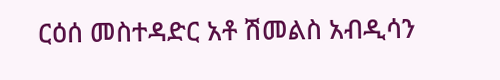ርዕሰ መስተዳድር አቶ ሽመልስ አብዲሳን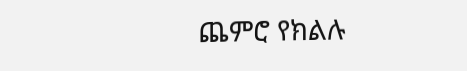ጨምሮ የክልሉ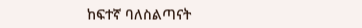ከፍተኛ ባለስልጣናት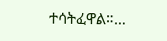ተሳትፈዋል።…